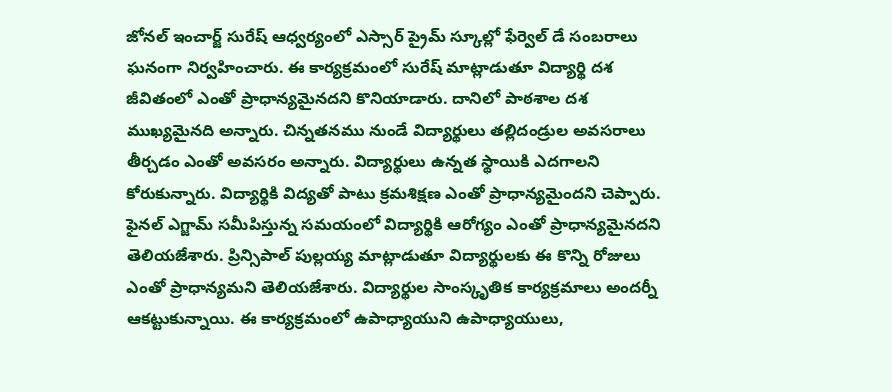జోనల్ ఇంచార్జ్ సురేష్ ఆధ్వర్యంలో ఎస్సార్ ప్రైమ్ స్కూల్లో ఫేర్వెల్ డే సంబరాలు ఘనంగా నిర్వహించారు. ఈ కార్యక్రమంలో సురేష్ మాట్లాడుతూ విద్యార్థి దశ జీవితంలో ఎంతో ప్రాధాన్యమైనదని కొనియాడారు. దానిలో పాఠశాల దశ ముఖ్యమైనది అన్నారు. చిన్నతనము నుండే విద్యార్థులు తల్లిదండ్రుల అవసరాలు తీర్చడం ఎంతో అవసరం అన్నారు. విద్యార్థులు ఉన్నత స్థాయికి ఎదగాలని కోరుకున్నారు. విద్యార్థికి విద్యతో పాటు క్రమశిక్షణ ఎంతో ప్రాధాన్యమైందని చెప్పారు. ఫైనల్ ఎగ్జామ్ సమీపిస్తున్న సమయంలో విద్యార్థికి ఆరోగ్యం ఎంతో ప్రాధాన్యమైనదని తెలియజేశారు. ప్రిన్సిపాల్ పుల్లయ్య మాట్లాడుతూ విద్యార్థులకు ఈ కొన్ని రోజులు ఎంతో ప్రాధాన్యమని తెలియజేశారు. విద్యార్థుల సాంస్కృతిక కార్యక్రమాలు అందర్నీ ఆకట్టుకున్నాయి. ఈ కార్యక్రమంలో ఉపాధ్యాయుని ఉపాధ్యాయులు,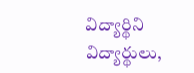విద్యార్థిని విద్యార్థులు,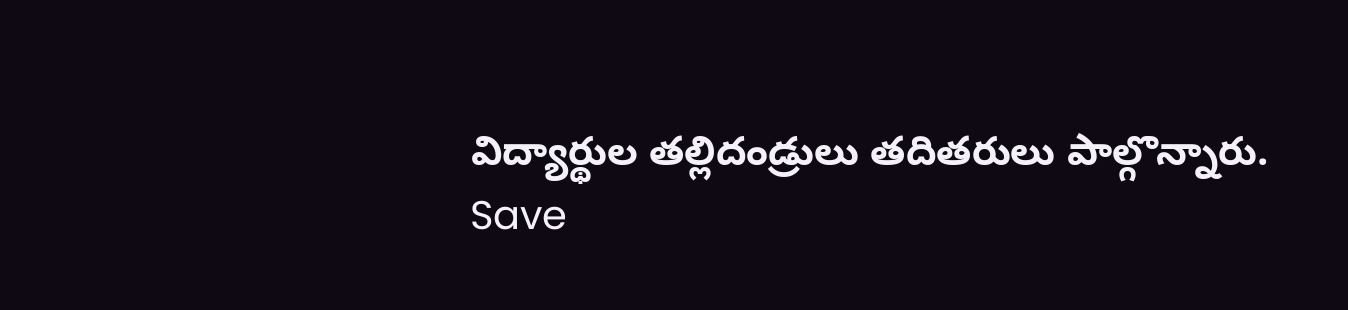విద్యార్థుల తల్లిదండ్రులు తదితరులు పాల్గొన్నారు.
Save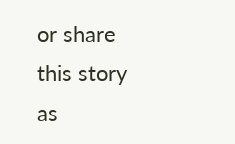or share this story as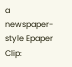a newspaper-style Epaper Clip: